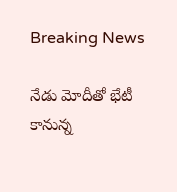Breaking News

నేడు మోదీతో భేటీ కానున్న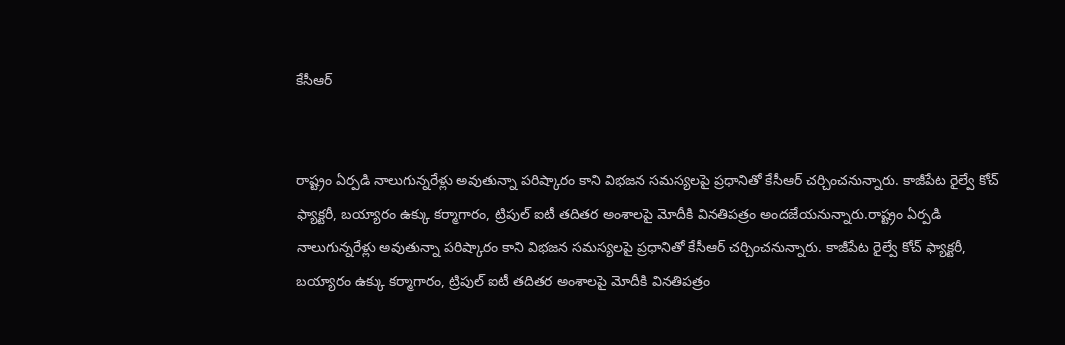కేసీఆర్


రాష్ట్రం ఏర్పడి నాలుగున్నరేళ్లు అవుతున్నా పరిష్కారం కాని విభజన సమస్యలపై ప్రధానితో కేసీఆర్ చర్చించనున్నారు. కాజీపేట రైల్వే కోచ్ ఫ్యాక్టరీ, బయ్యారం ఉక్కు కర్మాగారం, ట్రిపుల్ ఐటీ తదితర అంశాలపై మోదీకి వినతిపత్రం అందజేయనున్నారు.రాష్ట్రం ఏర్పడి నాలుగున్నరేళ్లు అవుతున్నా పరిష్కారం కాని విభజన సమస్యలపై ప్రధానితో కేసీఆర్ చర్చించనున్నారు. కాజీపేట రైల్వే కోచ్ ఫ్యాక్టరీ, బయ్యారం ఉక్కు కర్మాగారం, ట్రిపుల్ ఐటీ తదితర అంశాలపై మోదీకి వినతిపత్రం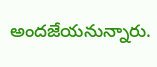అందజేయనున్నారు.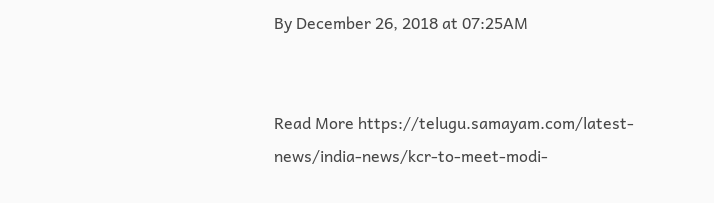By December 26, 2018 at 07:25AM


Read More https://telugu.samayam.com/latest-news/india-news/kcr-to-meet-modi-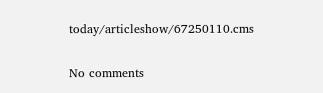today/articleshow/67250110.cms

No comments